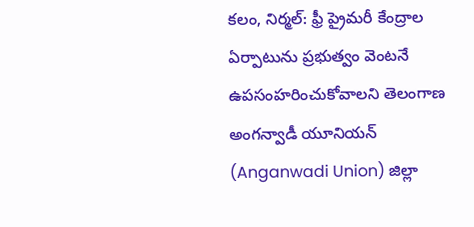కలం, నిర్మల్: ఫ్రీ ప్రైమరీ కేంద్రాల ఏర్పాటును ప్రభుత్వం వెంటనే ఉపసంహరించుకోవాలని తెలంగాణ అంగన్వాడీ యూనియన్ (Anganwadi Union) జిల్లా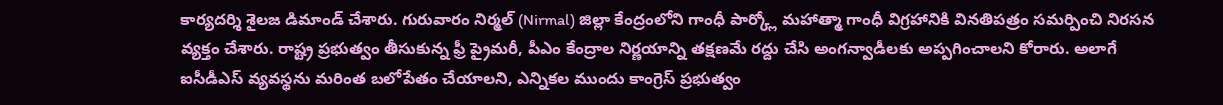కార్యదర్శి శైలజ డిమాండ్ చేశారు. గురువారం నిర్మల్ (Nirmal) జిల్లా కేంద్రంలోని గాంధీ పార్క్లో మహాత్మా గాంధీ విగ్రహానికి వినతిపత్రం సమర్పించి నిరసన వ్యక్తం చేశారు. రాష్ట్ర ప్రభుత్వం తీసుకున్న ఫ్రీ ప్రైమరీ, పీఎం కేంద్రాల నిర్ణయాన్ని తక్షణమే రద్దు చేసి అంగన్వాడీలకు అప్పగించాలని కోరారు. అలాగే ఐసీడీఎస్ వ్యవస్థను మరింత బలోపేతం చేయాలని, ఎన్నికల ముందు కాంగ్రెస్ ప్రభుత్వం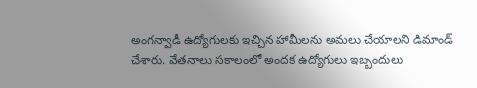అంగన్వాడీ ఉద్యోగులకు ఇచ్చిన హామీలను అమలు చేయాలని డిమాండ్ చేశారు. వేతనాలు సకాలంలో అందక ఉద్యోగులు ఇబ్బందులు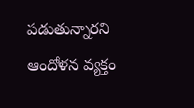పడుతున్నారని ఆందోళన వ్యక్తం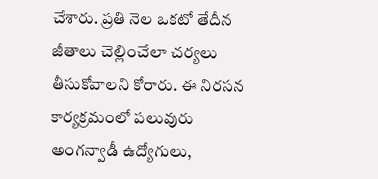చేశారు. ప్రతి నెల ఒకటో తేదీన జీతాలు చెల్లించేలా చర్యలు తీసుకోవాలని కోరారు. ఈ నిరసన కార్యక్రమంలో పలువురు అంగన్వాడీ ఉద్యోగులు,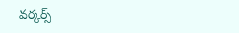వర్కర్స్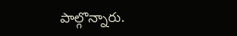పాల్గొన్నారు.